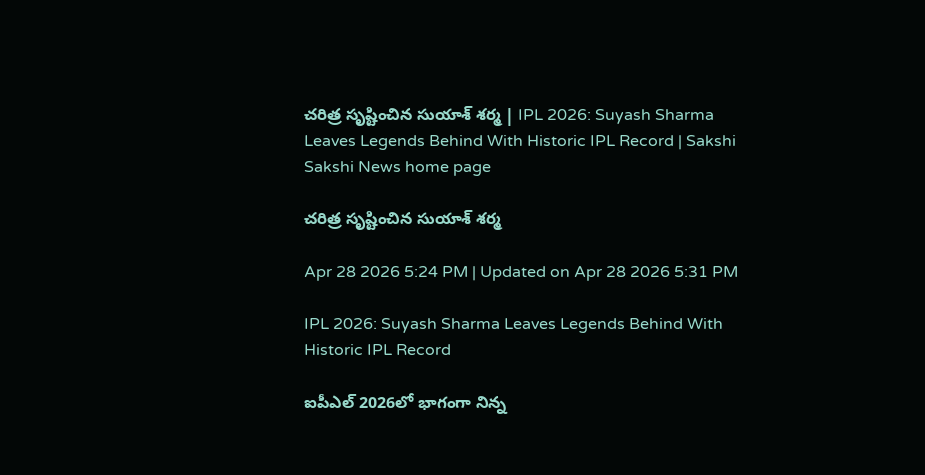చరిత్ర సృష్టించిన సుయాశ్‌ శర్మ | IPL 2026: Suyash Sharma Leaves Legends Behind With Historic IPL Record | Sakshi
Sakshi News home page

చరిత్ర సృష్టించిన సుయాశ్‌ శర్మ

Apr 28 2026 5:24 PM | Updated on Apr 28 2026 5:31 PM

IPL 2026: Suyash Sharma Leaves Legends Behind With Historic IPL Record

ఐపీఎల్‌ 2026లో భాగంగా నిన్న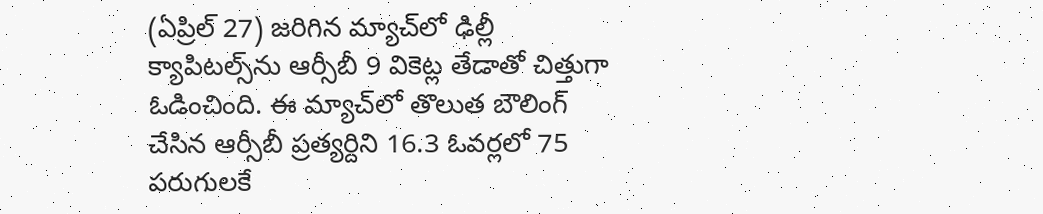(ఏప్రిల్‌ 27) జరిగిన మ్యాచ్‌లో ఢిల్లీ క్యాపిటల్స్‌ను ఆర్సీబీ 9 వికెట్ల తేడాతో చిత్తుగా ఓడించింది. ఈ మ్యాచ్‌లో తొలుత బౌలింగ్‌ చేసిన ఆర్సీబీ ప్రత్యర్దిని 16.3 ఓవర్లలో 75 పరుగులకే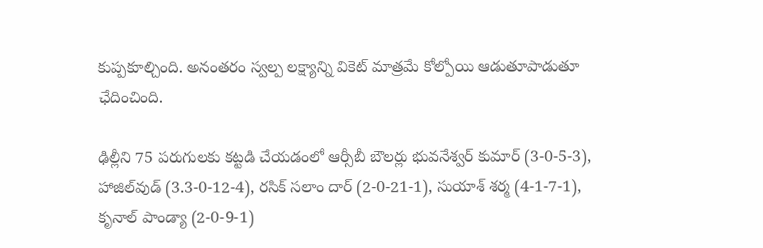కుప్పకూల్చింది. అనంతరం స్వల్ప లక్ష్యాన్ని వికెట్‌ మాత్రమే కోల్పోయి ఆడుతూపాడుతూ ఛేదించింది.

ఢిల్లీని 75 పరుగులకు కట్టడి చేయడంలో ఆర్సీబీ బౌలర్లు భువనేశ్వర్‌ కుమార్‌ (3-0-5-3), హాజిల్‌వుడ్‌ (3.3-0-12-4), రసిక్‌ సలాం దార్‌ (2-0-21-1), సుయాశ్‌ శర్మ (4-1-7-1), కృనాల్‌ పాండ్యా (2-0-9-1)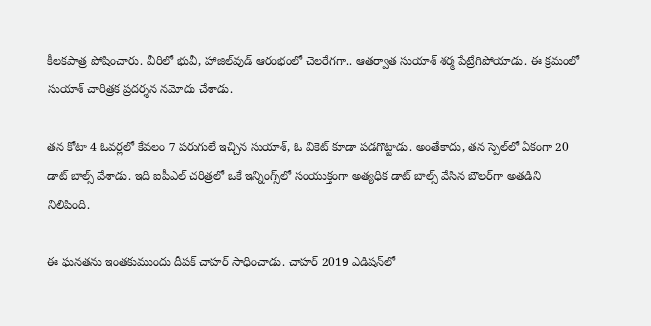కీలకపాత్ర పోషించారు. వీరిలో భువీ, హాజిల్‌వుడ్‌ ఆరంభంలో చెలరేగగా.. ఆతర్వాత సుయాశ్‌ శర్మ పేట్రేగిపోయాడు. ఈ క్రమంలో సుయాశ్‌ చారిత్రక ప్రదర్శన నమోదు చేశాడు.

తన కోటా 4 ఓవర్లలో కేవలం 7 పరుగులే ఇచ్చిన సుయాశ్‌, ఓ వికెట్ కూడా పడగొట్టాడు. అంతేకాదు, తన స్పెల్‌లో ఏకంగా 20 డాట్ బాల్స్ వేశాడు. ఇది ఐపీఎల్ చరిత్రలో ఒకే ఇన్నింగ్స్‌లో సంయుక్తంగా అత్యధిక డాట్ బాల్స్ వేసిన బౌలర్‌గా అతడిని నిలిపింది.

ఈ ఘనతను ఇంతకుముందు దీపక్‌ చాహర్‌ సాధించాడు. చాహర్‌ 2019 ఎడిషన్‌లో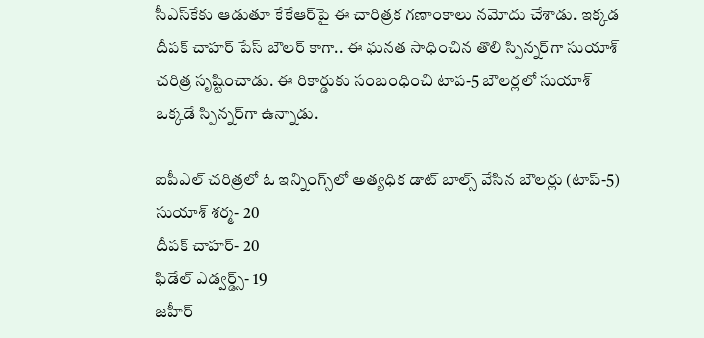సీఎస్‌కేకు ఆడుతూ కేకేఆర్‌పై ఈ చారిత్రక గణాంకాలు నమోదు చేశాడు. ఇక్కడ దీపక్‌ చాహర్‌ పేస్‌ బౌలర్‌ కాగా.. ఈ ఘనత సాధించిన తొలి స్పిన్నర్‌గా సుయాశ్‌ చరిత్ర సృష్టించాడు. ఈ రికార్డుకు సంబంధించి టాప-5 బౌలర్లలో సుయాశ్‌ ఒక్కడే స్పిన్నర్‌గా ఉన్నాడు.

ఐపీఎల్‌ చరిత్రలో ఓ ఇన్నింగ్స్‌లో అత్యధిక డాట్‌ బాల్స్‌ వేసిన బౌలర్లు (టాప్‌-5)
సుయాశ్‌ శర్మ- 20
దీపక్‌ చాహర్‌- 20
ఫిడేల్‌ ఎడ్వర్డ్స్‌- 19
జహీర్‌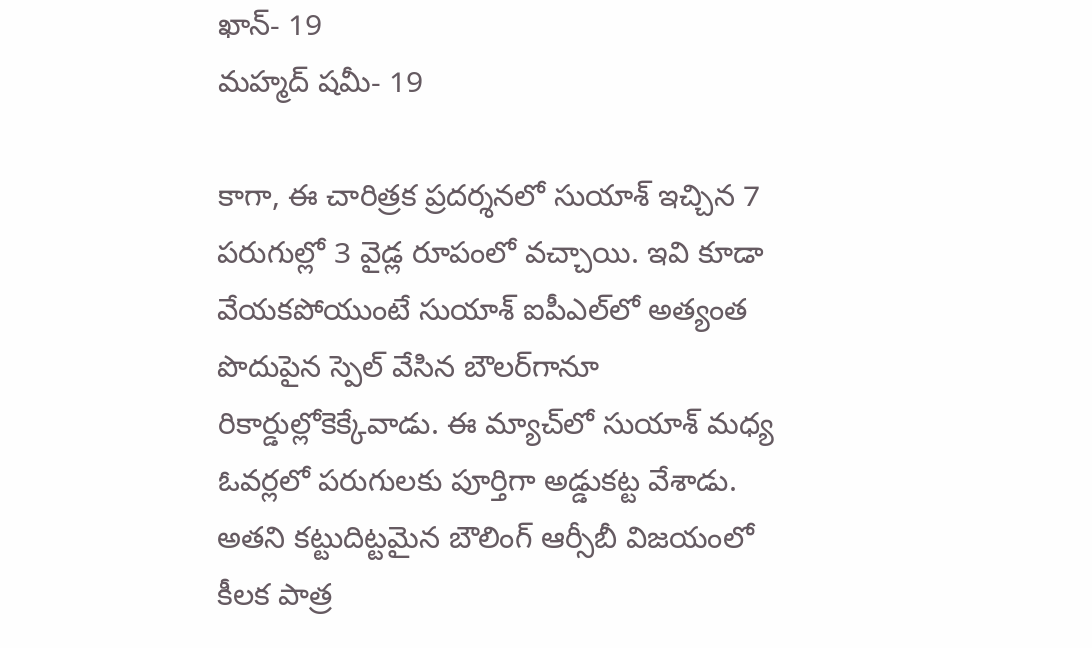ఖాన్‌- 19
మహ్మద్‌ షమీ- 19

కాగా, ఈ చారిత్రక ప్రదర్శనలో సుయాశ్‌ ఇచ్చిన 7 పరుగుల్లో 3 వైడ్ల రూపంలో వచ్చాయి. ఇవి కూడా వేయకపోయుంటే సుయాశ్‌ ఐపీఎల్‌లో అత్యంత పొదుపైన స్పెల్‌ వేసిన బౌలర్‌గానూ రికార్డుల్లోకెక్కేవాడు. ఈ మ్యాచ్‌లో సుయాశ్‌ మధ్య ఓవర్లలో పరుగులకు పూర్తిగా అడ్డుకట్ట వేశాడు. అతని కట్టుదిట్టమైన బౌలింగ్ ఆర్సీబీ విజయంలో కీలక పాత్ర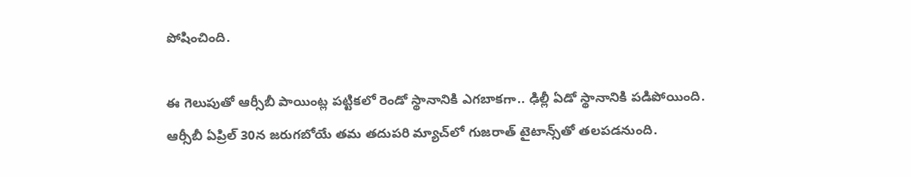పోషించింది.

ఈ గెలుపుతో ఆర్సీబీ పాయింట్ల పట్టికలో రెండో స్థానానికి ఎగబాకగా.. ఢిల్లీ ఏడో స్థానానికి పడిపోయింది. ఆర్సీబీ ఏప్రిల్‌ 30న జరుగబోయే తమ తదుపరి మ్యాచ్‌లో గుజరాత్‌ టైటాన్స్‌తో తలపడనుంది.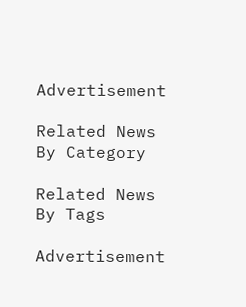Advertisement

Related News By Category

Related News By Tags

Advertisement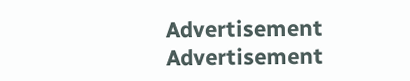Advertisement
Advertisement